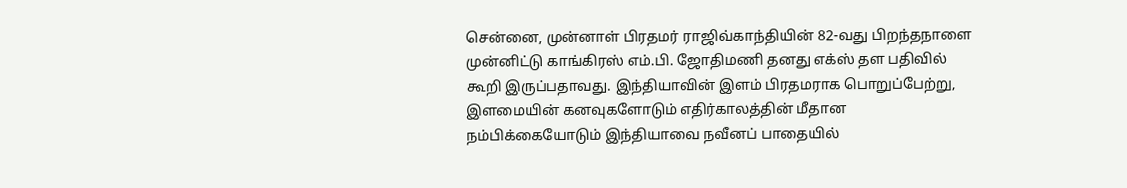சென்னை, முன்னாள் பிரதமர் ராஜிவ்காந்தியின் 82-வது பிறந்தநாளை முன்னிட்டு காங்கிரஸ் எம்.பி. ஜோதிமணி தனது எக்ஸ் தள பதிவில் கூறி இருப்பதாவது. இந்தியாவின் இளம் பிரதமராக பொறுப்பேற்று, இளமையின் கனவுகளோடும் எதிர்காலத்தின் மீதான நம்பிக்கையோடும் இந்தியாவை நவீனப் பாதையில்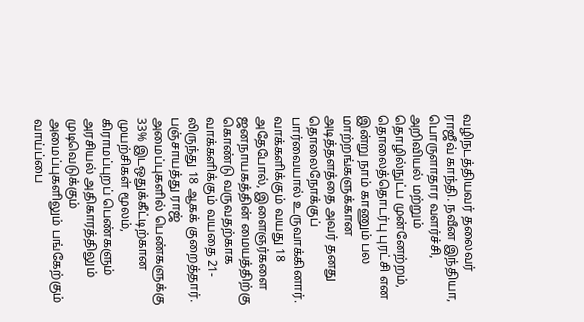வழிநடத்தியவர் தலைவர் ராஜீவ் காந்தி. நவீன இந்தியா, பொருளாதார வளர்ச்சி, அறிவியல் மற்றும் தொழில்நுட்ப முன்னேற்றம், தொலைத்தொடர்பு புரட்சி என இன்று நாம் காணும் பல மாற்றங்களுக்கான அடித்தளத்தை அவர் தனது தொலைநோக்குப் பார்வையால் உருவாக்கினார். வாக்களிக்கும் வயது 18 அதேபோல், இளைஞர்களை ஜனநாயகத்தின் மையத்திற்கு கொண்டு வருவதற்காக வாக்களிக்கும் வயதை 21-லிருந்து 18 ஆகக் குறைத்தார். பஞ்சாயத்து ராஜ் அமைப்புகளில் பெண்களுக்கு 33% இடஒதுக்கீட்டிற்கான முயற்சிகள் மூலம், கிராமப்புறப் பெண்களும் அரசியல் அதிகாரத்திலும் முடிவெடுக்கும் அமைப்புகளிலும் பங்கேற்கும் வாய்ப்பை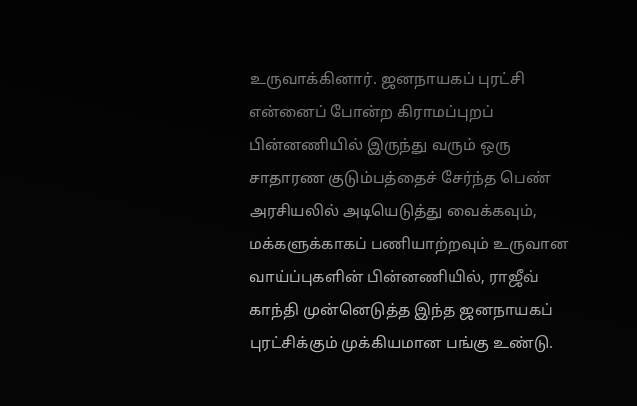உருவாக்கினார். ஜனநாயகப் புரட்சி என்னைப் போன்ற கிராமப்புறப் பின்னணியில் இருந்து வரும் ஒரு சாதாரண குடும்பத்தைச் சேர்ந்த பெண் அரசியலில் அடியெடுத்து வைக்கவும், மக்களுக்காகப் பணியாற்றவும் உருவான வாய்ப்புகளின் பின்னணியில், ராஜீவ் காந்தி முன்னெடுத்த இந்த ஜனநாயகப் புரட்சிக்கும் முக்கியமான பங்கு உண்டு.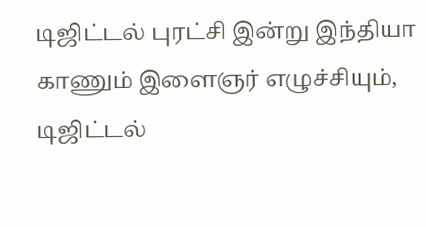டிஜிட்டல் புரட்சி இன்று இந்தியா காணும் இளைஞர் எழுச்சியும், டிஜிட்டல்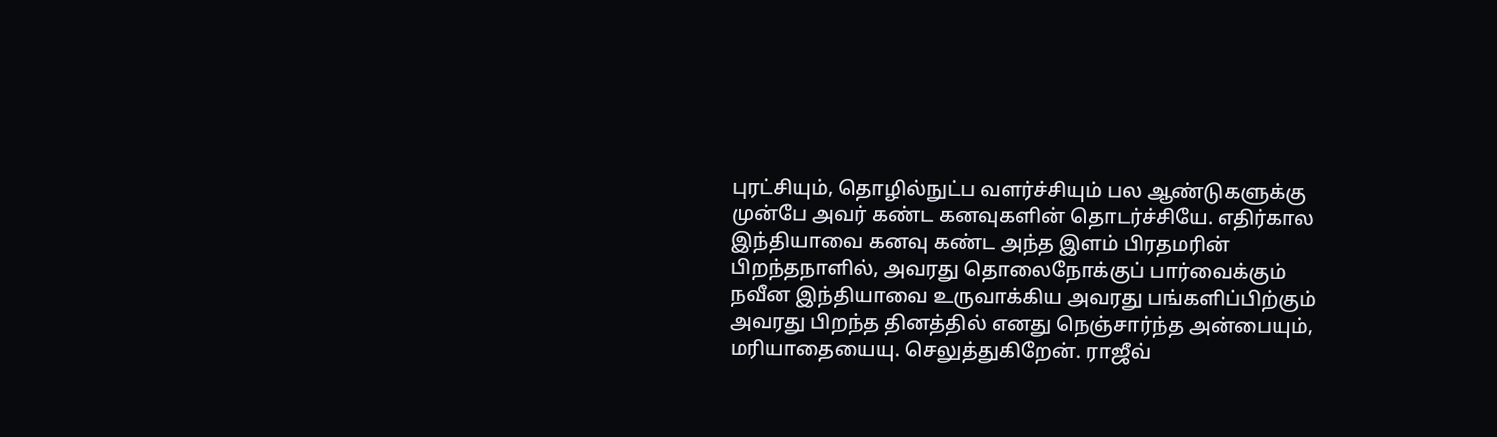புரட்சியும், தொழில்நுட்ப வளர்ச்சியும் பல ஆண்டுகளுக்கு முன்பே அவர் கண்ட கனவுகளின் தொடர்ச்சியே. எதிர்கால இந்தியாவை கனவு கண்ட அந்த இளம் பிரதமரின் பிறந்தநாளில், அவரது தொலைநோக்குப் பார்வைக்கும் நவீன இந்தியாவை உருவாக்கிய அவரது பங்களிப்பிற்கும் அவரது பிறந்த தினத்தில் எனது நெஞ்சார்ந்த அன்பையும், மரியாதையையு. செலுத்துகிறேன். ராஜீவ்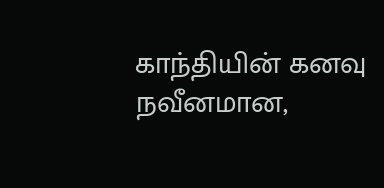காந்தியின் கனவு நவீனமான,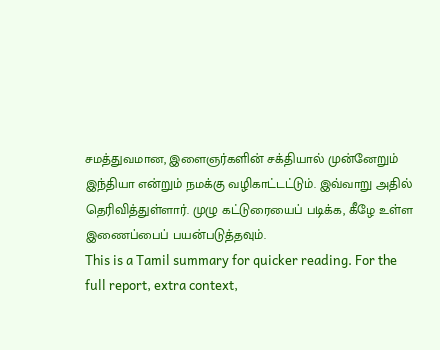சமத்துவமான, இளைஞர்களின் சக்தியால் முன்னேறும் இந்தியா என்றும் நமக்கு வழிகாட்டட்டும். இவ்வாறு அதில் தெரிவித்துள்ளார். முழு கட்டுரையைப் படிக்க, கீழே உள்ள இணைப்பைப் பயன்படுத்தவும்.
This is a Tamil summary for quicker reading. For the full report, extra context,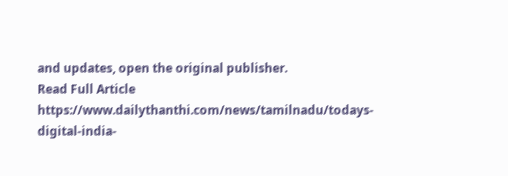and updates, open the original publisher.
Read Full Article
https://www.dailythanthi.com/news/tamilnadu/todays-digital-india-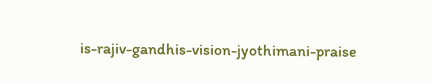is-rajiv-gandhis-vision-jyothimani-praise